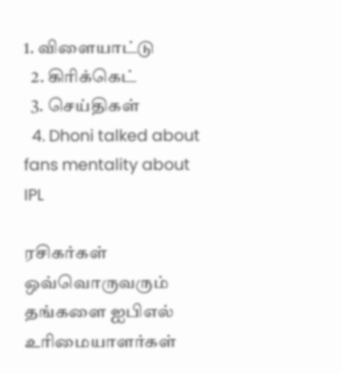1. விளையாட்டு
  2. கிரிக்கெட்
  3. செய்திகள்
  4. Dhoni talked about fans mentality about IPL

ரசிகர்கள் ஒவ்வொருவரும் தங்களை ஐபிஎல் உரிமையாளர்கள்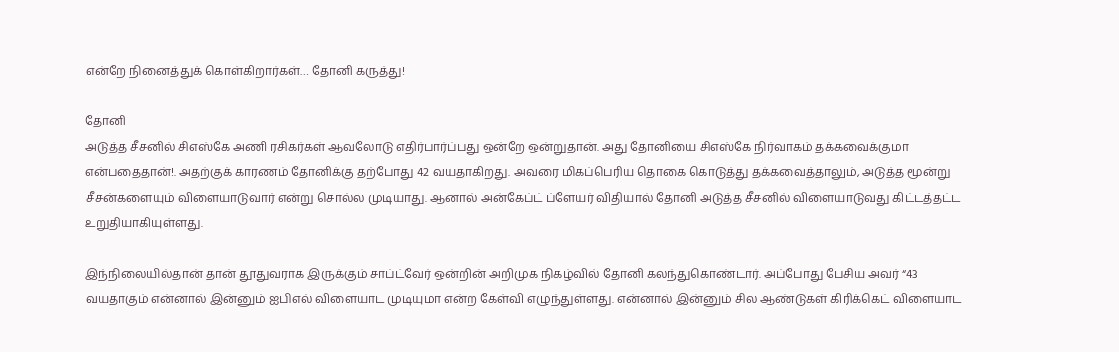என்றே நினைத்துக் கொள்கிறார்கள்… தோனி கருத்து!

தோனி
அடுத்த சீசனில் சிஎஸ்கே அணி ரசிகர்கள் ஆவலோடு எதிர்பார்ப்பது ஒன்றே ஒன்றுதான். அது தோனியை சிஎஸ்கே நிர்வாகம் தக்கவைக்குமா என்பதைதான்!. அதற்குக் காரணம் தோனிக்கு தற்போது 42 வயதாகிறது. அவரை மிகப்பெரிய தொகை கொடுத்து தக்கவைத்தாலும், அடுத்த மூன்று சீசன்களையும் விளையாடுவார் என்று சொல்ல முடியாது. ஆனால் அன்கேப்ட் ப்ளேயர் விதியால் தோனி அடுத்த சீசனில் விளையாடுவது கிட்டத்தட்ட உறுதியாகியுள்ளது.

இந்நிலையில்தான் தான் தூதுவராக இருக்கும் சாப்ட்வேர் ஒன்றின் அறிமுக நிகழ்வில் தோனி கலந்துகொண்டார். அப்போது பேசிய அவர் “43 வயதாகும் என்னால் இன்னும் ஐபிஎல் விளையாட முடியுமா என்ற கேள்வி எழுந்துள்ளது. என்னால் இன்னும் சில ஆண்டுகள் கிரிக்கெட் விளையாட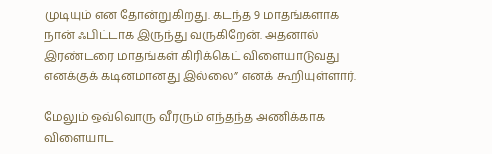முடியும் என தோன்றுகிறது. கடந்த 9 மாதங்களாக நான் ஃபிட்டாக இருந்து வருகிறேன். அதனால் இரண்டரை மாதங்கள் கிரிக்கெட் விளையாடுவது எனக்குக் கடினமானது இல்லை” எனக் கூறியுள்ளார்.

மேலும் ஒவ்வொரு வீரரும் எந்தந்த அணிக்காக விளையாட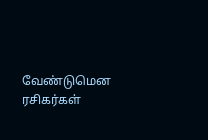வேண்டுமென ரசிகர்கள்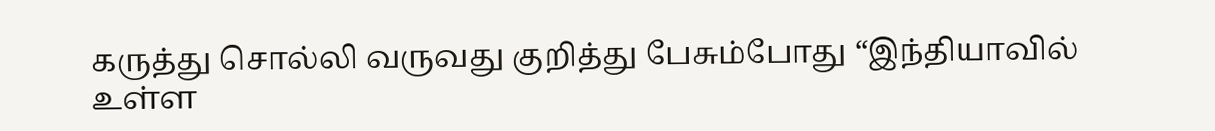கருத்து சொல்லி வருவது குறித்து பேசும்போது “இந்தியாவில் உள்ள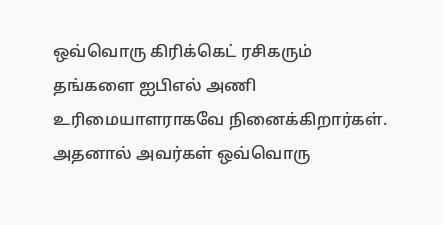ஒவ்வொரு கிரிக்கெட் ரசிகரும் தங்களை ஐபிஎல் அணி உரிமையாளராகவே நினைக்கிறார்கள். அதனால் அவர்கள் ஒவ்வொரு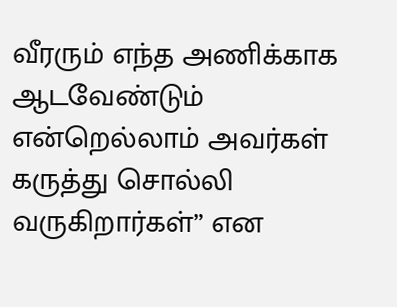வீரரும் எந்த அணிக்காக ஆடவேண்டும் என்றெல்லாம் அவர்கள் கருத்து சொல்லி வருகிறார்கள்” என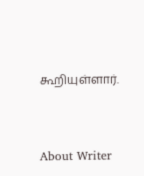கூறியுள்ளார்.


About Writer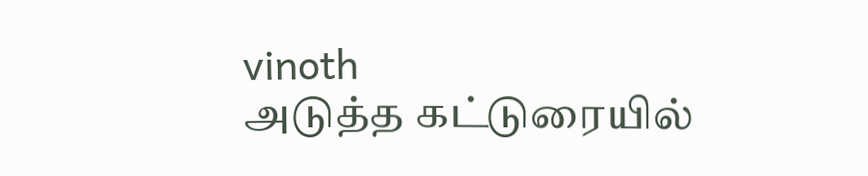vinoth
அடுத்த கட்டுரையில்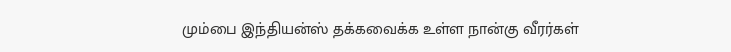மும்பை இந்தியன்ஸ் தக்கவைக்க உள்ள நான்கு வீரர்கள்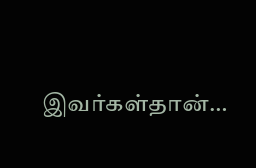இவர்கள்தான்…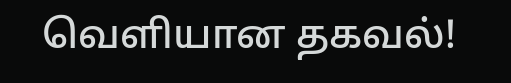வெளியான தகவல்!